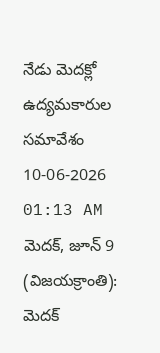నేడు మెదక్లో ఉద్యమకారుల సమావేశం
10-06-2026 01:13 AM
మెదక్, జూన్ 9 (విజయక్రాంతి): మెదక్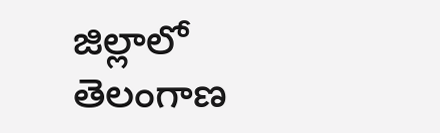జిల్లాలో తెలంగాణ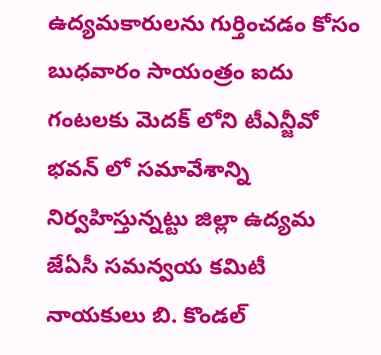ఉద్యమకారులను గుర్తించడం కోసం బుధవారం సాయంత్రం ఐదు గంటలకు మెదక్ లోని టీఎన్జీవో భవన్ లో సమావేశాన్ని నిర్వహిస్తున్నట్టు జిల్లా ఉద్యమ జేఏసీ సమన్వయ కమిటీ నాయకులు బి. కొండల్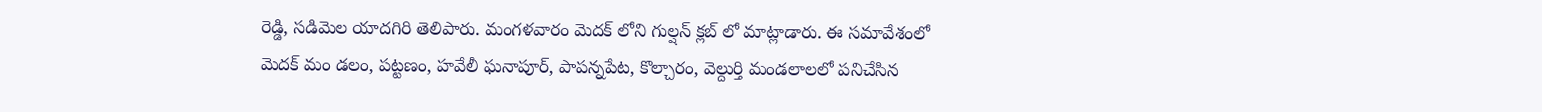రెడ్డి, సడిమెల యాదగిరి తెలిపారు. మంగళవారం మెదక్ లోని గుల్షన్ క్లబ్ లో మాట్లాడారు. ఈ సమావేశంలో మెదక్ మం డలం, పట్టణం, హవేలీ ఘనాపూర్, పాపన్నపేట, కొల్చారం, వెల్దుర్తి మండలాలలో పనిచేసిన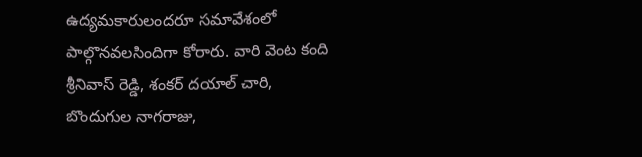ఉద్యమకారులందరూ సమావేశంలో పాల్గొనవలసిందిగా కోరారు. వారి వెంట కంది శ్రీనివాస్ రెడ్డి, శంకర్ దయాల్ చారి, బొందుగుల నాగరాజు,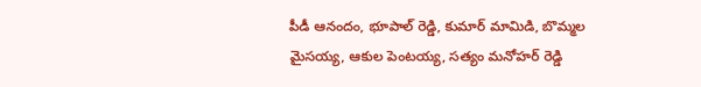పీడీ ఆనందం, భూపాల్ రెడ్డి, కుమార్ మామిడి, బొమ్మల మైసయ్య, ఆకుల పెంటయ్య, సత్యం మనోహర్ రెడ్డి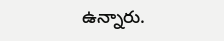ఉన్నారు.